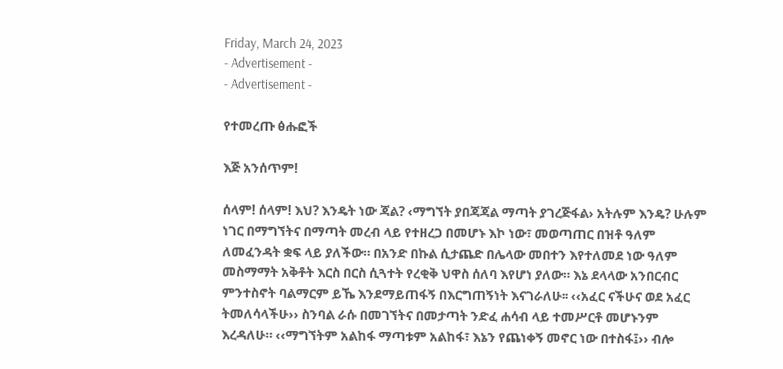Friday, March 24, 2023
- Advertisement -
- Advertisement -

የተመረጡ ፅሑፎች

እጅ አንሰጥም!

ሰላም! ሰላም! እህ? እንዴት ነው ጃል? ‹ማግኘት ያበጃጃል ማጣት ያገረጅፋል› አትሉም እንዴ? ሁሉም ነገር በማግኘትና በማጣት መረብ ላይ የተዘረጋ በመሆኑ እኮ ነው፣ መወጣጠር በዝቶ ዓለም ለመፈንዳት ቋፍ ላይ ያለችው። በአንድ በኩል ሲታጨድ በሌላው መበተን እየተለመደ ነው ዓለም መስማማት አቅቶት እርስ በርስ ሲጓተት የረቂቅ ህዋስ ሰለባ እየሆነ ያለው። እኔ ደላላው አንበርብር ምንተስኖት ባልማርም ይኼ እንደማይጠፋኝ በእርግጠኝነት እናገራለሁ፡፡ ‹‹አፈር ናችሁና ወደ አፈር ትመለሳላችሁ›› ስንባል ራሱ በመገኘትና በመታጣት ንድፈ ሐሳብ ላይ ተመሥርቶ መሆኑንም እረዳለሁ። ‹‹ማግኘትም አልከፋ ማጣቱም አልከፋ፣ እኔን የጨነቀኝ መኖር ነው በተስፋ፤›› ብሎ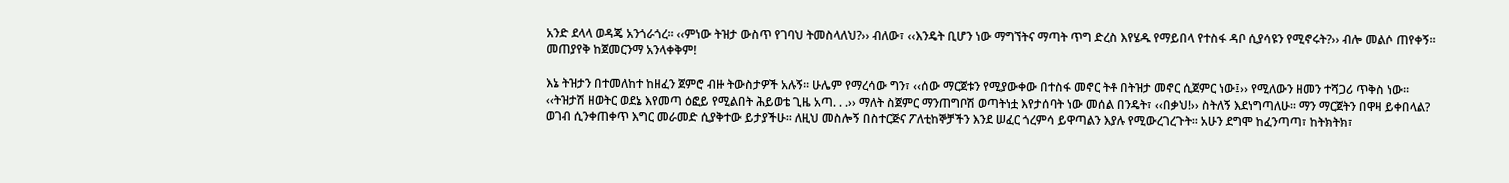አንድ ደላላ ወዳጄ አንጎራጎረ። ‹‹ምነው ትዝታ ውስጥ የገባህ ትመስላለህ?›› ብለው፣ ‹‹እንዴት ቢሆን ነው ማግኘትና ማጣት ጥግ ድረስ እየሄዱ የማይበላ የተስፋ ዳቦ ሲያሳዩን የሚኖሩት?›› ብሎ መልሶ ጠየቀኝ። መጠያየቅ ከጀመርንማ አንላቀቅም!

እኔ ትዝታን በተመለከተ ከዘፈን ጀምሮ ብዙ ትውስታዎች አሉኝ፡፡ ሁሌም የማረሳው ግን፣ ‹‹ሰው ማርጀቱን የሚያውቀው በተስፋ መኖር ትቶ በትዝታ መኖር ሲጀምር ነው፤›› የሚለውን ዘመን ተሻጋሪ ጥቅስ ነው፡፡ ‹‹ትዝታሽ ዘወትር ወደኔ እየመጣ ዕፎይ የሚልበት ሕይወቴ ጊዜ አጣ. . .›› ማለት ስጀምር ማንጠግቦሽ ወጣትነቷ እየታሰባት ነው መሰል በንዴት፣ ‹‹በቃህ!›› ስትለኝ እደነግጣለሁ፡፡ ማን ማርጀትን በዋዛ ይቀበላል? ወገብ ሲንቀጠቀጥ እግር መራመድ ሲያቅተው ይታያችሁ፡፡ ለዚህ መስሎኝ በስተርጅና ፖለቲከኞቻችን እንደ ሠፈር ጎረምሳ ይዋጣልን እያሉ የሚውረገረጉት፡፡ አሁን ደግሞ ከፈንጣጣ፣ ከትክትክ፣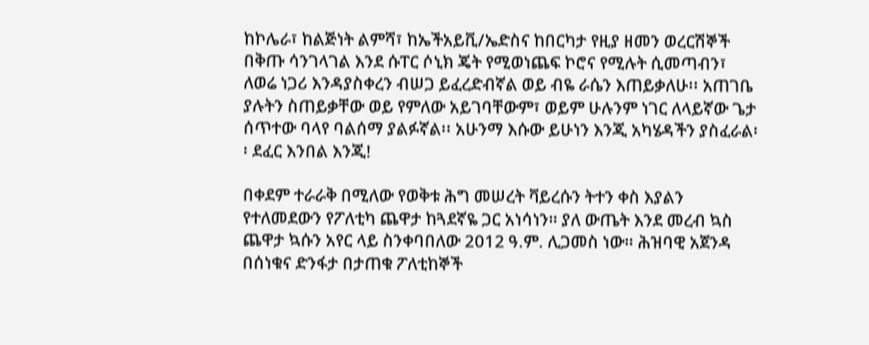ከኮሌራ፣ ከልጅነት ልምሻ፣ ከኤችአይቪ/ኤድስና ከበርካታ የዚያ ዘመን ወረርሽኞች በቅጡ ሳንገላገል እንደ ሱፐር ሶኒክ ጄት የሚወነጨፍ ኮሮና የሚሉት ሲመጣብን፣ ለወሬ ነጋሪ እንዳያስቀረን ብሠጋ ይፈረድብኛል ወይ ብዬ ራሴን እጠይቃለሁ፡፡ አጠገቤ ያሉትን ስጠይቃቸው ወይ የምለው አይገባቸውም፣ ወይም ሁሉንም ነገር ለላይኛው ጌታ ሰጥተው ባላየ ባልሰማ ያልፉኛል፡፡ አሁንማ እሱው ይሁነን እንጂ አካሄዳችን ያስፈራል፡፡ ደፈር እንበል እንጂ!

በቀደም ተራራቅ በሚለው የወቅቱ ሕግ መሠረት ቫይረሱን ትተን ቀስ እያልን የተለመደውን የፖለቲካ ጨዋታ ከጓደኛዬ ጋር አነሳነን። ያለ ውጤት እንደ መረብ ኳስ ጨዋታ ኳሱን አየር ላይ ስንቀባበለው 2012 ዓ.ም. ሊጋመስ ነው። ሕዝባዊ አጀንዳ በሰነቁና ድንፋታ በታጠቁ ፖለቲከኞች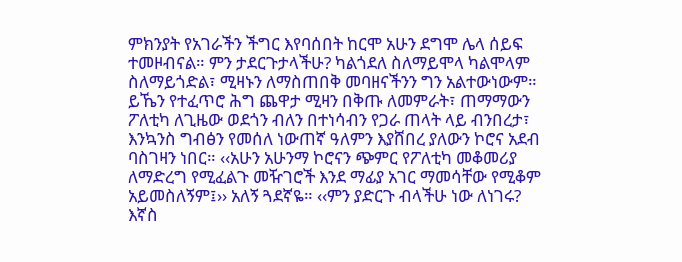ምክንያት የአገራችን ችግር እየባሰበት ከርሞ አሁን ደግሞ ሌላ ሰይፍ ተመዞብናል። ምን ታደርጉታላችሁ? ካልጎደለ ስለማይሞላ ካልሞላም ስለማይጎድል፣ ሚዛኑን ለማስጠበቅ መባዘናችንን ግን አልተውነውም። ይኼን የተፈጥሮ ሕግ ጨዋታ ሚዛን በቅጡ ለመምራት፣ ጠማማውን ፖለቲካ ለጊዜው ወደጎን ብለን በተነሳብን የጋራ ጠላት ላይ ብንበረታ፣ እንኳንስ ግብፅን የመሰለ ነውጠኛ ዓለምን እያሸበረ ያለውን ኮሮና አደብ ባስገዛን ነበር። ‹‹አሁን አሁንማ ኮሮናን ጭምር የፖለቲካ መቆመሪያ ለማድረግ የሚፈልጉ መዥገሮች እንደ ማፊያ አገር ማመሳቸው የሚቆም አይመስለኝም፤›› አለኝ ጓደኛዬ። ‹‹ምን ያድርጉ ብላችሁ ነው ለነገሩ? እኛስ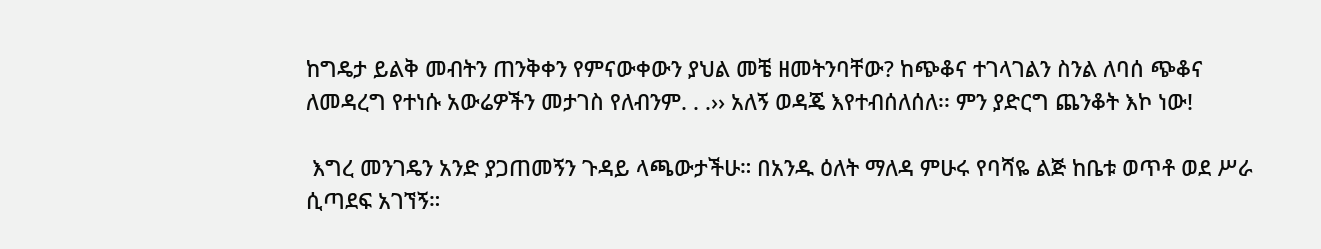ከግዴታ ይልቅ መብትን ጠንቅቀን የምናውቀውን ያህል መቼ ዘመትንባቸው? ከጭቆና ተገላገልን ስንል ለባሰ ጭቆና ለመዳረግ የተነሱ አውሬዎችን መታገስ የለብንም. . .›› አለኝ ወዳጄ እየተብሰለሰለ፡፡ ምን ያድርግ ጨንቆት እኮ ነው!

 እግረ መንገዴን አንድ ያጋጠመኝን ጉዳይ ላጫውታችሁ። በአንዱ ዕለት ማለዳ ምሁሩ የባሻዬ ልጅ ከቤቱ ወጥቶ ወደ ሥራ ሲጣደፍ አገኘኝ።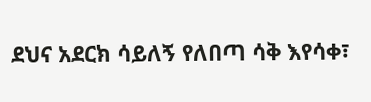ደህና አደርክ ሳይለኝ የለበጣ ሳቅ እየሳቀ፣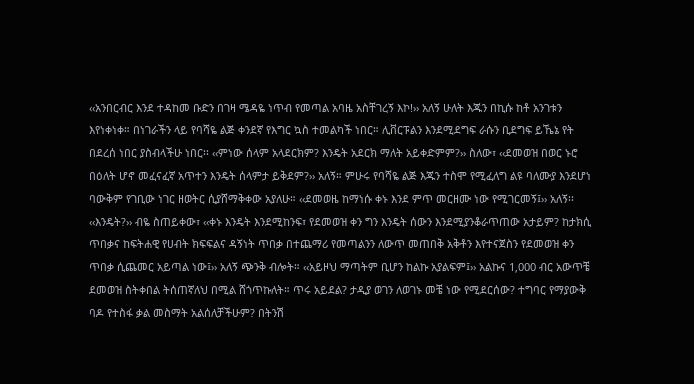‹‹አንበርብር እንደ ተዳከመ ቡድን በገዛ ሜዳዬ ነጥብ የመጣል አባዜ አስቸገረኝ እኮ!›› አለኝ ሁለት እጁን በኪሱ ከቶ አንገቱን እየነቀነቀ። በነገራችን ላይ የባሻዬ ልጅ ቀንደኛ የእግር ኳስ ተመልካች ነበር። ሊቨርፑልን እንደሚደግፍ ራሱን ቢደግፍ ይኼኔ የት በደረሰ ነበር ያስብላችሁ ነበር፡፡ ‹‹ምነው ሰላም አላደርክም? እንዴት አደርክ ማለት አይቀድምም?›› ስለው፣ ‹‹ደመወዝ በወር ኑሮ በዕለት ሆኖ መፈናፈኛ አጥተን እንዴት ሰላምታ ይቅደም?›› አለኝ። ምሁሩ የባሻዬ ልጅ እጁን ተስሞ የሚፈለግ ልዩ ባለሙያ እንደሆነ ባውቅም የገቢው ነገር ዘወትር ሲያሸማቅቀው አያለሁ። ‹‹ደመወዜ ከማነሱ ቀኑ እንደ ምጥ መርዘሙ ነው የሚገርመኝ፤›› አለኝ፡፡ ‹‹እንዴት?›› ብዬ ስጠይቀው፣ ‹‹ቀኑ እንዴት እንደሚከንፍ፣ የደመወዝ ቀን ግን እንዴት ሰውን እንደሚያንቆራጥጠው አታይም? ከታክሲ ጥበቃና ከፍትሐዊ የሀብት ክፍፍልና ዳኝነት ጥበቃ በተጨማሪ የመጣልንን ለውጥ መጠበቅ አቅቶን እየተናጀስን የደመወዝ ቀን ጥበቃ ሲጨመር አይጣል ነው፤›› አለኝ ጭንቅ ብሎት። ‹‹አይዞህ ማጣትም ቢሆን ከልኩ አያልፍም፤›› አልኩና 1‚000 ብር አውጥቼ ደመወዝ ስትቀበል ትሰጠኛለህ በሚል ሸጎጥኩለት። ጥሩ አይደል? ታዲያ ወገን ለወገኑ መቼ ነው የሚደርሰው? ተግባር የማያውቅ ባዶ የተስፋ ቃል መስማት አልሰለቻችሁም? በትንሽ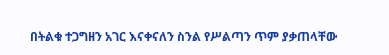በትልቁ ተጋግዘን አገር እናቀናለን ስንል የሥልጣን ጥም ያቃጠላቸው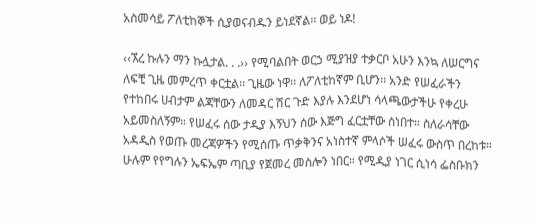አስመሳይ ፖለቲከኞች ሲያወናብዱን ይነደኛል፡፡ ወይ ነዶ!

‹‹ኧረ ኩሉን ማን ኩሏታል. . .›› የሚባልበት ወርኃ ሚያዝያ ተቃርቦ አሁን እንኳ ለሠርግና ለፍቺ ጊዜ መምረጥ ቀርቷል፡፡ ጊዜው ነዋ፡፡ ለፖለቲከኛም ቢሆን፡፡ አንድ የሠፈራችን የተከበሩ ሀብታም ልጃቸውን ለመዳር ሽር ጉድ እያሉ እንደሆነ ሳላጫውታችሁ የቀረሁ አይመስለኝም። የሠፈሩ ሰው ታዲያ እኝህን ሰው እጅግ ፈርቷቸው ሰነበተ። ስለራሳቸው አዳዲስ የወጡ መረጃዎችን የሚሰጡ ጥቃቅንና አነስተኛ ምላሶች ሠፈሩ ውስጥ በረከቱ። ሁሉም የየግሉን ኤፍኤም ጣቢያ የጀመረ መስሎን ነበር። የሚዲያ ነገር ሲነሳ ፌስቡክን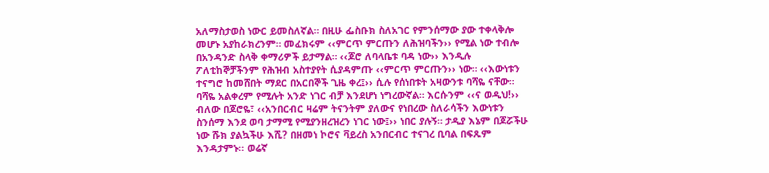አለማስታወስ ነውር ይመስለኛል። በዚሁ ፌስቡክ ስለአገር የምንሰማው ያው ተቀላቅሎ መሆኑ አያከራክረንም። መፈክሩም ‹‹ምርጥ ምርጡን ለሕዝባችን›› የሚል ነው ተብሎ በአንዳንድ ስላቅ ቀማሪዎች ይታማል። ‹‹ጆሮ ለባላቤቱ ባዳ ነው›› እንዲሉ ፖለቲከኞቻችንም የሕዝብ አስተያየት ሲያዳምጡ ‹‹ምርጥ ምርጡን›› ነው። ‹‹እውነቱን ተናግሮ ከመሸበት ማደር በአርበኞች ጊዜ ቀረ፤›› ሲሉ የሰነበቱት አዛውንቱ ባሻዬ ናቸው። ባሻዬ አልቀረም የሚሉት አንድ ነገር ብቻ እንደሆነ ነግረውኛል። እርሱንም ‹‹ና ወዲህ!›› ብለው በጆሮዬ፣ ‹‹አንበርብር ዛሬም ትናንትም ያለውና የነበረው ስለራሳችን እውነቱን ስንሰማ እንደ ወባ ታማሚ የሚያንዘረዝረን ነገር ነው፤›› ነበር ያሉኝ። ታዲያ እኔም በጆሯችሁ ነው ሹክ ያልኳችሁ እሺ? በዘመነ ኮሮና ቫይረስ አንበርብር ተናገረ ቢባል በፍጹም እንዳታምኑ፡፡ ወሬኛ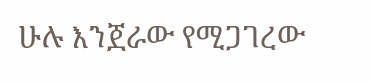ሁሉ እንጀራው የሚጋገረው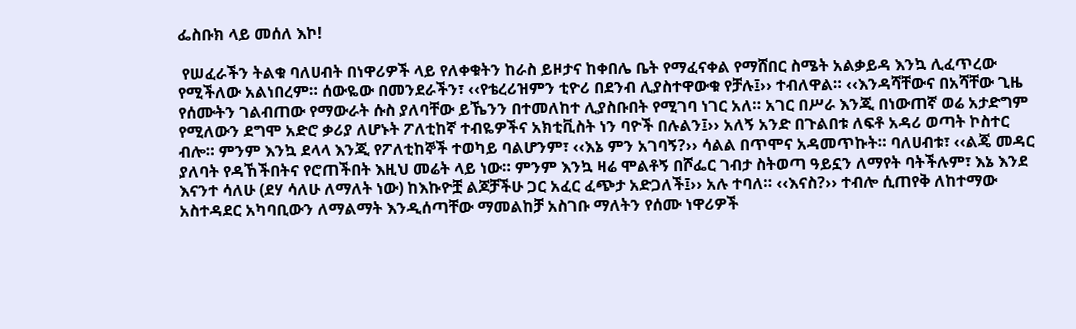ፌስቡክ ላይ መሰለ እኮ!

 የሠፈራችን ትልቁ ባለሀብት በነዋሪዎች ላይ የለቀቁትን ከራስ ይዞታና ከቀበሌ ቤት የማፈናቀል የማሸበር ስሜት አልቃይዳ እንኳ ሊፈጥረው የሚችለው አልነበረም። ሰውዬው በመንደራችን፣ ‹‹የቴረሪዝምን ቲዮሪ በደንብ ሊያስተዋውቁ የቻሉ፤›› ተብለዋል። ‹‹እንዳሻቸውና በአሻቸው ጊዜ የሰሙትን ገልብጠው የማውራት ሱስ ያለባቸው ይኼንን በተመለከተ ሊያስቡበት የሚገባ ነገር አለ። አገር በሥራ እንጂ በነውጠኛ ወሬ አታድግም የሚለውን ደግሞ አድሮ ቃሪያ ለሆኑት ፖለቲከኛ ተብዬዎችና አክቲቪስት ነን ባዮች በሉልን፤›› አለኝ አንድ በጉልበቱ ለፍቶ አዳሪ ወጣት ኮስተር ብሎ። ምንም እንኳ ደላላ እንጂ የፖለቲከኞች ተወካይ ባልሆንም፣ ‹‹እኔ ምን አገባኝ?›› ሳልል በጥሞና አዳመጥኩት። ባለሀብቱ፣ ‹‹ልጄ መዳር ያለባት የዳኸችበትና የሮጠችበት እዚህ መሬት ላይ ነው። ምንም እንኳ ዛሬ ሞልቶኝ በሾፌር ገብታ ስትወጣ ዓይኗን ለማየት ባትችሉም፣ እኔ እንደ እናንተ ሳለሁ (ደሃ ሳለሁ ለማለት ነው) ከእኩዮቿ ልጆቻችሁ ጋር አፈር ፈጭታ አድጋለች፤›› አሉ ተባለ። ‹‹እናስ?›› ተብሎ ሲጠየቅ ለከተማው አስተዳደር አካባቢውን ለማልማት እንዲሰጣቸው ማመልከቻ አስገቡ ማለትን የሰሙ ነዋሪዎች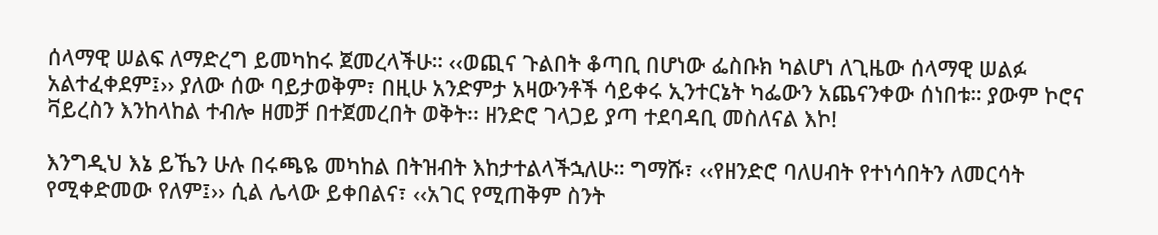ሰላማዊ ሠልፍ ለማድረግ ይመካከሩ ጀመረላችሁ። ‹‹ወጪና ጉልበት ቆጣቢ በሆነው ፌስቡክ ካልሆነ ለጊዜው ሰላማዊ ሠልፉ አልተፈቀደም፤›› ያለው ሰው ባይታወቅም፣ በዚሁ አንድምታ አዛውንቶች ሳይቀሩ ኢንተርኔት ካፌውን አጨናንቀው ሰነበቱ። ያውም ኮሮና ቫይረስን እንከላከል ተብሎ ዘመቻ በተጀመረበት ወቅት፡፡ ዘንድሮ ገላጋይ ያጣ ተደባዳቢ መስለናል እኮ!

እንግዲህ እኔ ይኼን ሁሉ በሩጫዬ መካከል በትዝብት እከታተልላችኋለሁ። ግማሹ፣ ‹‹የዘንድሮ ባለሀብት የተነሳበትን ለመርሳት የሚቀድመው የለም፤›› ሲል ሌላው ይቀበልና፣ ‹‹አገር የሚጠቅም ስንት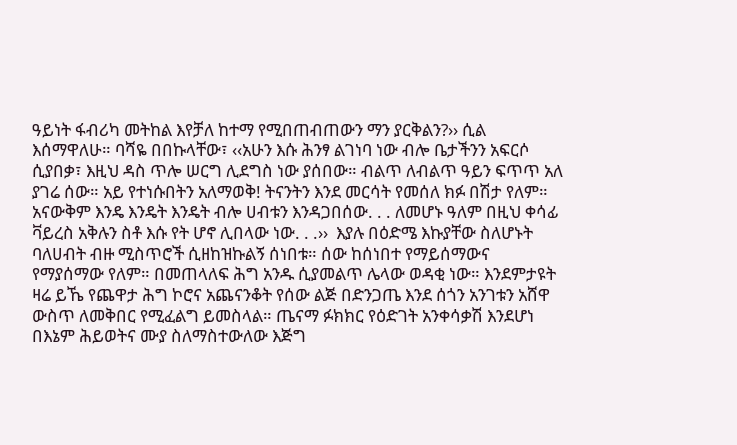ዓይነት ፋብሪካ መትከል እየቻለ ከተማ የሚበጠብጠውን ማን ያርቅልን?›› ሲል እሰማዋለሁ። ባሻዬ በበኩላቸው፣ ‹‹አሁን እሱ ሕንፃ ልገነባ ነው ብሎ ቤታችንን አፍርሶ ሲያበቃ፣ እዚህ ዳስ ጥሎ ሠርግ ሊደግስ ነው ያሰበው። ብልጥ ለብልጥ ዓይን ፍጥጥ አለ ያገሬ ሰው። አይ የተነሱበትን አለማወቅ! ትናንትን እንደ መርሳት የመሰለ ክፉ በሽታ የለም። አናውቅም እንዴ እንዴት እንዴት ብሎ ሀብቱን እንዳጋበሰው. . . ለመሆኑ ዓለም በዚህ ቀሳፊ ቫይረስ አቅሉን ስቶ እሱ የት ሆኖ ሊበላው ነው. . .››  እያሉ በዕድሜ እኩያቸው ስለሆኑት ባለሀብት ብዙ ሚስጥሮች ሲዘከዝኩልኝ ሰነበቱ። ሰው ከሰነበተ የማይሰማውና የማያሰማው የለም። በመጠላለፍ ሕግ አንዱ ሲያመልጥ ሌላው ወዳቂ ነው። እንደምታዩት ዛሬ ይኼ የጨዋታ ሕግ ኮሮና አጨናንቆት የሰው ልጅ በድንጋጤ እንደ ሰጎን አንገቱን አሸዋ ውስጥ ለመቅበር የሚፈልግ ይመስላል። ጤናማ ፉክክር የዕድገት አንቀሳቃሽ እንደሆነ በእኔም ሕይወትና ሙያ ስለማስተውለው እጅግ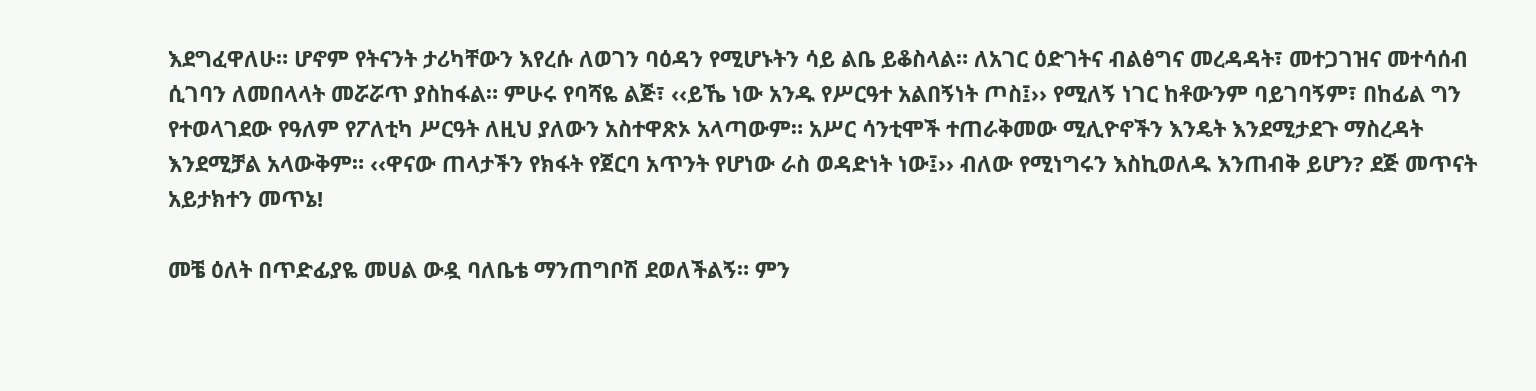እደግፈዋለሁ። ሆኖም የትናንት ታሪካቸውን እየረሱ ለወገን ባዕዳን የሚሆኑትን ሳይ ልቤ ይቆስላል። ለአገር ዕድገትና ብልፅግና መረዳዳት፣ መተጋገዝና መተሳሰብ ሲገባን ለመበላላት መሯሯጥ ያስከፋል። ምሁሩ የባሻዬ ልጅ፣ ‹‹ይኼ ነው አንዱ የሥርዓተ አልበኝነት ጦስ፤›› የሚለኝ ነገር ከቶውንም ባይገባኝም፣ በከፊል ግን የተወላገደው የዓለም የፖለቲካ ሥርዓት ለዚህ ያለውን አስተዋጽኦ አላጣውም። አሥር ሳንቲሞች ተጠራቅመው ሚሊዮኖችን እንዴት እንደሚታደጉ ማስረዳት እንደሚቻል አላውቅም። ‹‹ዋናው ጠላታችን የክፋት የጀርባ አጥንት የሆነው ራስ ወዳድነት ነው፤›› ብለው የሚነግሩን እስኪወለዱ እንጠብቅ ይሆን? ደጅ መጥናት አይታክተን መጥኔ!

መቼ ዕለት በጥድፊያዬ መሀል ውዷ ባለቤቴ ማንጠግቦሽ ደወለችልኝ። ምን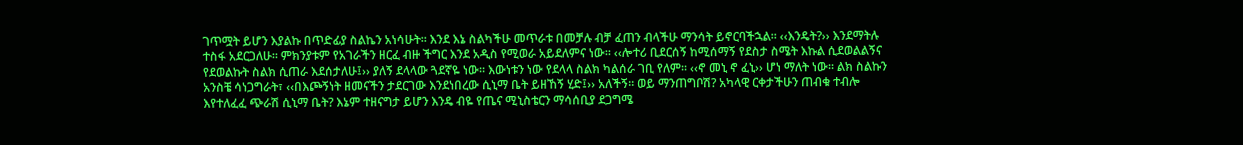ገጥሟት ይሆን እያልኩ በጥድፊያ ስልኬን አነሳሁት። እንደ እኔ ስልካችሁ መጥራቱ በመቻሉ ብቻ ፈጠን ብላችሁ ማንሳት ይኖርባችኋል። ‹‹እንዴት?›› እንደማትሉ ተስፋ አደርጋለሁ። ምክንያቱም የአገራችን ዘርፈ ብዙ ችግር እንደ አዲስ የሚወራ አይደለምና ነው። ‹‹ሎተሪ ቢደርሰኝ ከሚሰማኝ የደስታ ስሜት እኩል ሲደወልልኝና የደወልኩት ስልክ ሲጠራ እደሰታለሁ፤›› ያለኝ ደላላው ጓደኛዬ ነው። እውነቱን ነው የደላላ ስልክ ካልሰራ ገቢ የለም፡፡ ‹‹ኖ መኒ ኖ ፈኒ›› ሆነ ማለት ነው፡፡ ልክ ስልኩን አንስቼ ሳነጋግራት፣ ‹‹በእጮኝነት ዘመናችን ታደርገው እንደነበረው ሲኒማ ቤት ይዘኸኝ ሂድ፤›› አለችኝ። ወይ ማንጠግቦሽ? አካላዊ ርቀታችሁን ጠብቁ ተብሎ እየተለፈፈ ጭራሽ ሲኒማ ቤት? እኔም ተዘናግታ ይሆን እንዴ ብዬ የጤና ሚኒስቴርን ማሳሰቢያ ደጋግሜ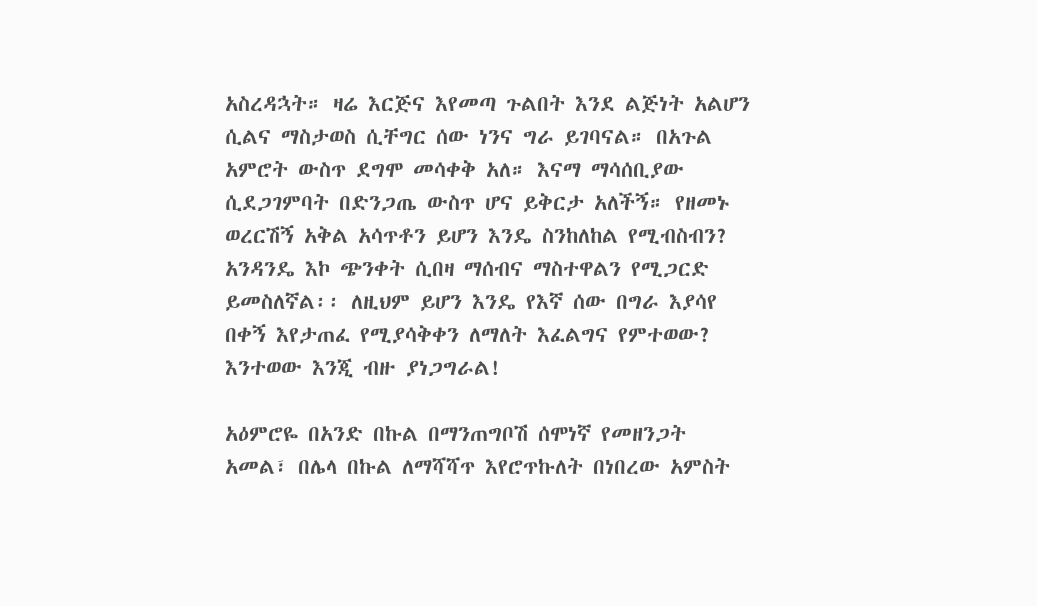አስረዳኋት። ዛሬ እርጅና እየመጣ ጉልበት እንደ ልጅነት አልሆን ሲልና ማስታወስ ሲቸግር ሰው ነንና ግራ ይገባናል። በአጉል አምሮት ውስጥ ደግሞ መሳቀቅ አለ። እናማ ማሳሰቢያው ሲደጋገምባት በድንጋጤ ውስጥ ሆና ይቅርታ አለችኝ። የዘመኑ ወረርሽኝ አቅል አሳጥቶን ይሆን እንዴ ስንከለከል የሚብስብን? አንዳንዴ እኮ ጭንቀት ሲበዛ ማሰብና ማስተዋልን የሚጋርድ ይመስለኛል፡፡ ለዚህም ይሆን እንዴ የእኛ ሰው በግራ እያሳየ በቀኝ እየታጠፈ የሚያሳቅቀን ለማለት እፈልግና የምተወው? እንተወው እንጂ ብዙ ያነጋግራል!

አዕምሮዬ በአንድ በኩል በማንጠግቦሽ ሰሞነኛ የመዘንጋት አመል፣ በሌላ በኩል ለማሻሻጥ እየሮጥኩለት በነበረው አምስት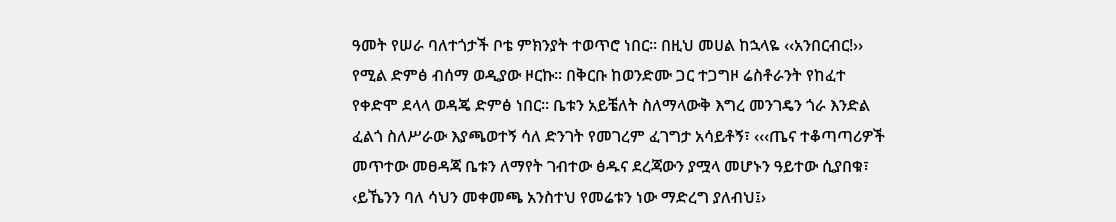ዓመት የሠራ ባለተጎታች ቦቴ ምክንያት ተወጥሮ ነበር። በዚህ መሀል ከኋላዬ ‹‹አንበርብር!›› የሚል ድምፅ ብሰማ ወዲያው ዞርኩ። በቅርቡ ከወንድሙ ጋር ተጋግዞ ሬስቶራንት የከፈተ የቀድሞ ደላላ ወዳጄ ድምፅ ነበር። ቤቱን አይቼለት ስለማላውቅ እግረ መንገዴን ጎራ እንድል ፈልጎ ስለሥራው እያጫወተኝ ሳለ ድንገት የመገረም ፈገግታ አሳይቶኝ፣ ‹‹‹ጤና ተቆጣጣሪዎች መጥተው መፀዳጃ ቤቱን ለማየት ገብተው ፅዱና ደረጃውን ያሟላ መሆኑን ዓይተው ሲያበቁ፣ ‹ይኼንን ባለ ሳህን መቀመጫ አንስተህ የመሬቱን ነው ማድረግ ያለብህ፤›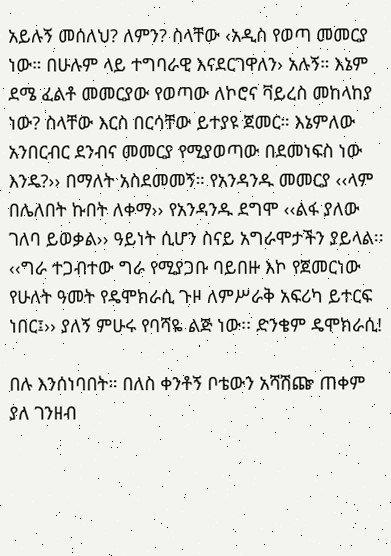አይሉኝ መሰለህ? ለምን? ስላቸው ‹አዲስ የወጣ መመርያ ነው። በሁሉም ላይ ተግባራዊ እናደርገዋለን› አሉኝ። እኔም ደሜ ፈልቶ መመርያው የወጣው ለኮሮና ቫይረስ መከላከያ ነው? ስላቸው እርስ በርሳቸው ይተያዩ ጀመር። እኔምለው አንበርብር ደንብና መመርያ የሚያወጣው በደመነፍስ ነው እንዴ?›› በማለት አስደመመኝ። የአንዳንዱ መመርያ ‹‹ላም በሌለበት ኩበት ለቀማ›› የአንዳንዱ ደግሞ ‹‹ልፋ ያለው ገለባ ይወቃል›› ዓይነት ሲሆን ስናይ አግራሞታችን ያይላል፡፡ ‹‹ግራ ተጋብተው ግራ የሚያጋቡ ባይበዙ እኮ የጀመርነው የሁለት ዓመት የዴሞክራሲ ጉዞ ለምሥራቅ አፍሪካ ይተርፍ ነበር፤›› ያለኝ ምሁሩ የባሻዬ ልጅ ነው፡፡ ድንቄም ዴሞክራሲ!

በሉ እንሰነባበት። በለስ ቀንቶኝ ቦቴውን አሻሽጬ ጠቀም ያለ ገንዘብ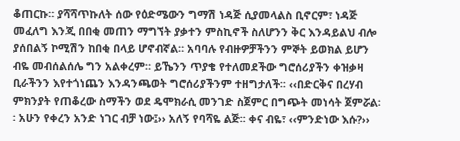ቆጠርኩ። ያሻሻጥኩለት ሰው የዕድሜውን ግማሽ ነዳጅ ሲያመላልስ ቢኖርም፣ ነዳጅ መፈለግ እንጂ በበቂ መጠን ማግኘት ያቃተን ምስኪኖች ስለሆንን ቅር እንዳይልህ ብሎ ያሰበልኝ ኮሚሽን ከበቂ በላይ ሆኖብኛል። አባባሉ የብዙዎቻችንን ምኞት ይወክል ይሆን ብዬ መብሰልሰሌ ግን አልቀረም። ይኼንን ጥያቄ የተለመደችው ግሮሰሪያችን ቀዝቃዛ ቢራችንን እየተጎነጨን እንዳንጫወት ግሮሰሪያችንም ተዘግታለች፡፡ ‹‹በድርቅና በረሃብ ምክንያት የጠቆረው ስማችን ወደ ዴሞክራሲ መንገድ ስጀምር በግጭት መነሳት ጀምሯል፡፡ አሁን የቀረን አንድ ነገር ብቻ ነው፤›› አለኝ የባሻዬ ልጅ፡፡ ቀና ብዬ፣ ‹‹ምንድነው እሱ?››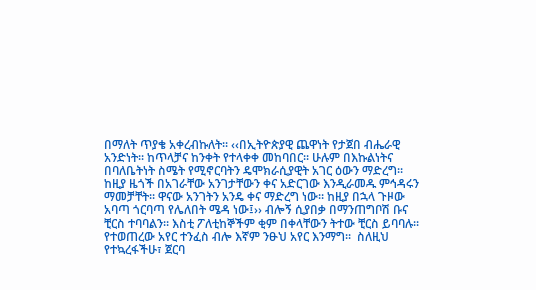በማለት ጥያቄ አቀረብኩለት፡፡ ‹‹በኢትዮጵያዊ ጨዋነት የታጀበ ብሔራዊ አንድነት፡፡ ከጥላቻና ከንቀት የተላቀቀ መከባበር፡፡ ሁሉም በእኩልነትና በባለቤትነት ስሜት የሚኖርባትን ዴሞክራሲያዊት አገር ዕውን ማድረግ፡፡ ከዚያ ዜጎች በአገራቸው አንገታቸውን ቀና አድርገው እንዲራመዱ ምኅዳሩን ማመቻቸት፡፡ ዋናው አንገትን አንዴ ቀና ማድረግ ነው። ከዚያ በኋላ ጉዞው አባጣ ጎርባጣ የሌለበት ሜዳ ነው፤›› ብሎኝ ሲያበቃ በማንጠግቦሽ ቡና ቺርስ ተባባልን። እስቲ ፖለቲከኞችም ቂም በቀላቸውን ትተው ቺርስ ይባባሉ፡፡ የተወጠረው አየር ተንፈስ ብሎ እኛም ንፁህ አየር እንማግ፡፡  ስለዚህ የተኳረፋችሁ፣ ጀርባ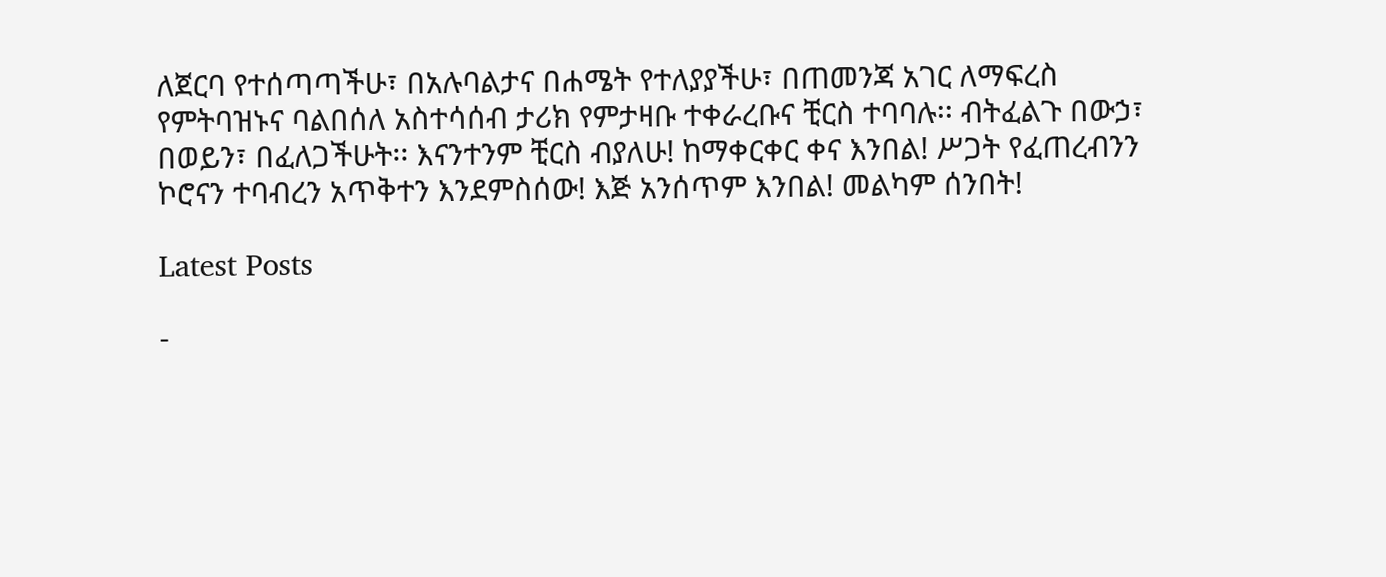ለጀርባ የተሰጣጣችሁ፣ በአሉባልታና በሐሜት የተለያያችሁ፣ በጠመንጃ አገር ለማፍረስ የምትባዝኑና ባልበሰለ አስተሳሰብ ታሪክ የምታዛቡ ተቀራረቡና ቺርስ ተባባሉ፡፡ ብትፈልጉ በውኃ፣ በወይን፣ በፈለጋችሁት፡፡ እናንተንም ቺርስ ብያለሁ! ከማቀርቀር ቀና እንበል! ሥጋት የፈጠረብንን ኮሮናን ተባብረን አጥቅተን እንደምስሰው! እጅ አንሰጥም እንበል! መልካም ሰንበት!

Latest Posts

-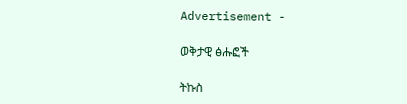Advertisement -

ወቅታዊ ፅሑፎች

ትኩስ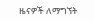ዜናዎች ለማግኘት